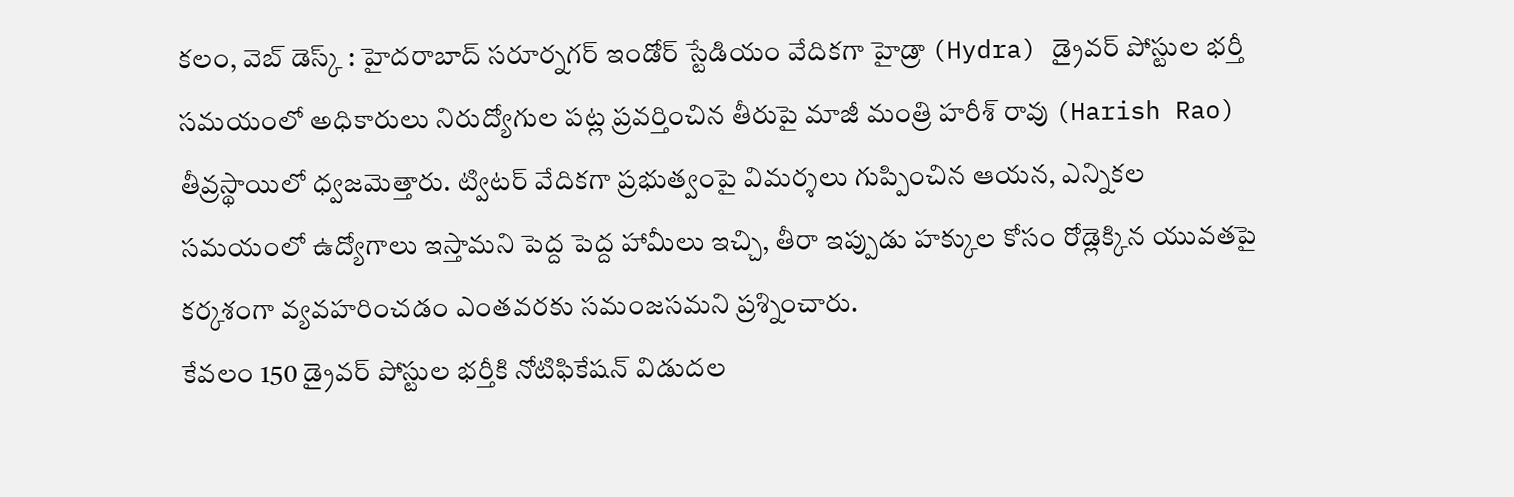కలం, వెబ్ డెస్క్ : హైదరాబాద్ సరూర్నగర్ ఇండోర్ స్టేడియం వేదికగా హైడ్రా (Hydra) డ్రైవర్ పోస్టుల భర్తీ సమయంలో అధికారులు నిరుద్యోగుల పట్ల ప్రవర్తించిన తీరుపై మాజీ మంత్రి హరీశ్ రావు (Harish Rao) తీవ్రస్థాయిలో ధ్వజమెత్తారు. ట్విటర్ వేదికగా ప్రభుత్వంపై విమర్శలు గుప్పించిన ఆయన, ఎన్నికల సమయంలో ఉద్యోగాలు ఇస్తామని పెద్ద పెద్ద హామీలు ఇచ్చి, తీరా ఇప్పుడు హక్కుల కోసం రోడ్లెక్కిన యువతపై కర్కశంగా వ్యవహరించడం ఎంతవరకు సమంజసమని ప్రశ్నించారు.
కేవలం 150 డ్రైవర్ పోస్టుల భర్తీకి నోటిఫికేషన్ విడుదల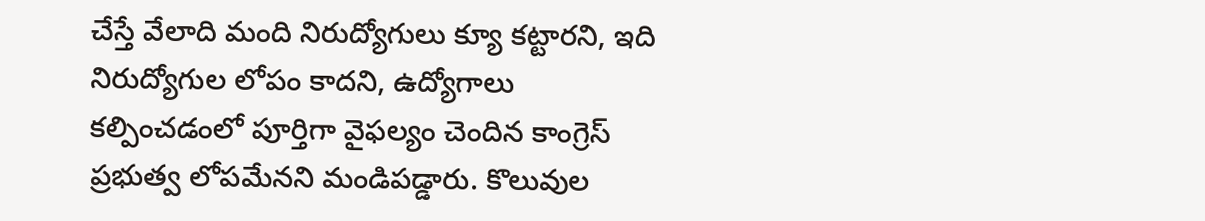చేస్తే వేలాది మంది నిరుద్యోగులు క్యూ కట్టారని, ఇది నిరుద్యోగుల లోపం కాదని, ఉద్యోగాలు కల్పించడంలో పూర్తిగా వైఫల్యం చెందిన కాంగ్రెస్ ప్రభుత్వ లోపమేనని మండిపడ్డారు. కొలువుల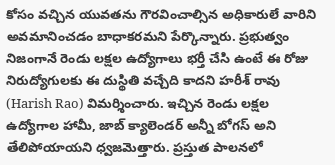కోసం వచ్చిన యువతను గౌరవించాల్సిన అధికారులే వారిని అవమానించడం బాధాకరమని పేర్కొన్నారు. ప్రభుత్వం నిజంగానే రెండు లక్షల ఉద్యోగాలు భర్తీ చేసి ఉంటే ఈ రోజు నిరుద్యోగులకు ఈ దుస్థితి వచ్చేది కాదని హరీశ్ రావు (Harish Rao) విమర్శించారు. ఇచ్చిన రెండు లక్షల ఉద్యోగాల హామీ, జాబ్ క్యాలెండర్ అన్నీ బోగస్ అని తేలిపోయాయని ధ్వజమెత్తారు. ప్రస్తుత పాలనలో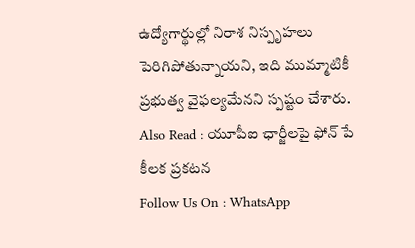ఉద్యోగార్థుల్లో నిరాశ నిస్పృహలు పెరిగిపోతున్నాయని, ఇది ముమ్మాటికీ ప్రభుత్వ వైఫల్యమేనని స్పష్టం చేశారు.
Also Read : యూపీఐ ఛార్జీలపై ఫోన్ పే కీలక ప్రకటన
Follow Us On : WhatsApp